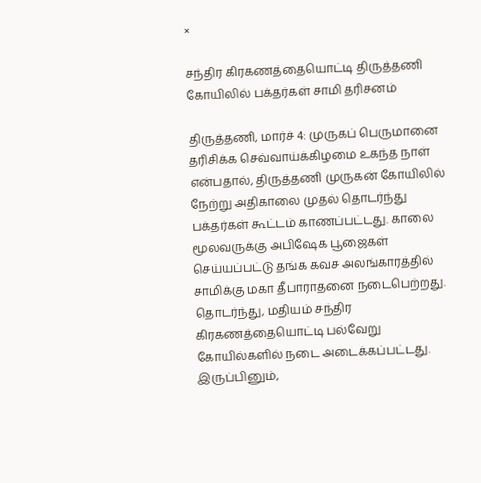×

சந்திர கிரகணத்தையொட்டி திருத்தணி கோயிலில் பக்தர்கள் சாமி தரிசனம்

திருத்தணி, மார்ச் 4: முருகப் பெருமானை தரிசிக்க செவ்வாய்க்கிழமை உகந்த நாள் என்பதால், திருத்தணி முருகன் கோயிலில் நேற்று அதிகாலை முதல் தொடர்ந்து பக்தர்கள் கூட்டம் காணப்பட்டது. காலை மூலவருக்கு அபிஷேக பூஜைகள் செய்யப்பட்டு தங்க கவச அலங்காரத்தில் சாமிக்கு மகா தீபாராதனை நடைபெற்றது. தொடர்ந்து, மதியம் சந்திர கிரகணத்தையொட்டி பல்வேறு கோயில்களில் நடை அடைக்கப்பட்டது. இருப்பினும்,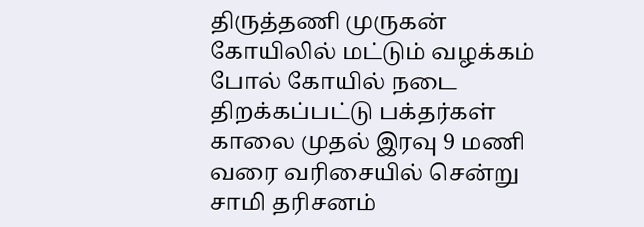திருத்தணி முருகன் கோயிலில் மட்டும் வழக்கம் போல் கோயில் நடை திறக்கப்பட்டு பக்தர்கள் காலை முதல் இரவு 9 மணி வரை வரிசையில் சென்று சாமி தரிசனம்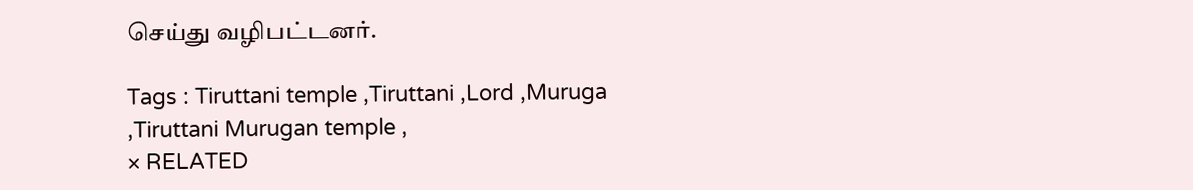செய்து வழிபட்டனர்.

Tags : Tiruttani temple ,Tiruttani ,Lord ,Muruga ,Tiruttani Murugan temple ,
× RELATED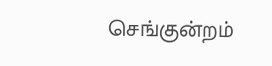செங்குன்றம்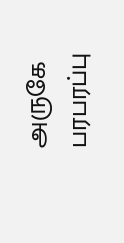அருகே பரபரப்பு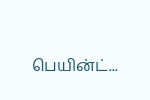பெயின்ட்...